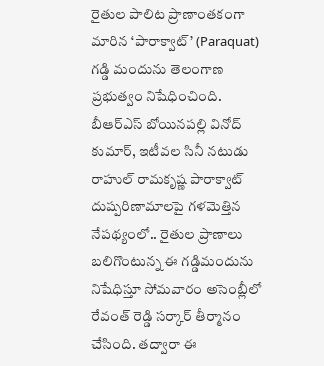రైతుల పాలిట ప్రాణాంతకంగా మారిన ‘పారాక్వాట్’ (Paraquat) గడ్డి మందును తెలంగాణ ప్రభుత్వం నిషేధించింది. బీఆర్ఎస్ బోయినపల్లి వినోద్ కుమార్, ఇటీవల సినీ నటుడు రాహుల్ రామకృష్ణ పారాక్వాట్ దుష్పరిణామాలపై గళమెత్తిన నేపథ్యంలో.. రైతుల ప్రాణాలు బలిగొంటున్న ఈ గడ్డిమందును నిషేధిస్తూ సోమవారం అసెంబ్లీలో రేవంత్ రెడ్డి సర్కార్ తీర్మానం చేసింది. తద్వారా ఈ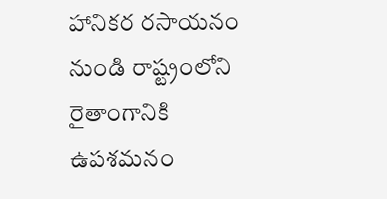హానికర రసాయనం నుండి రాష్ట్రంలోని రైతాంగానికి ఉపశమనం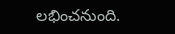లభించనుంది.